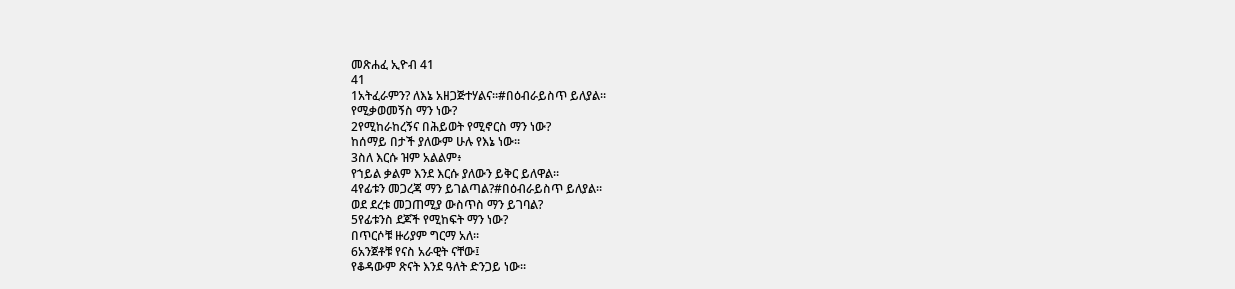መጽሐፈ ኢዮብ 41
41
1አትፈራምን? ለእኔ አዘጋጅተሃልና።#በዕብራይስጥ ይለያል።
የሚቃወመኝስ ማን ነው?
2የሚከራከረኝና በሕይወት የሚኖርስ ማን ነው?
ከሰማይ በታች ያለውም ሁሉ የእኔ ነው።
3ስለ እርሱ ዝም አልልም፥
የኀይል ቃልም እንደ እርሱ ያለውን ይቅር ይለዋል።
4የፊቱን መጋረጃ ማን ይገልጣል?#በዕብራይስጥ ይለያል።
ወደ ደረቱ መጋጠሚያ ውስጥስ ማን ይገባል?
5የፊቱንስ ደጆች የሚከፍት ማን ነው?
በጥርሶቹ ዙሪያም ግርማ አለ።
6አንጀቶቹ የናስ አራዊት ናቸው፤
የቆዳውም ጽናት እንደ ዓለት ድንጋይ ነው።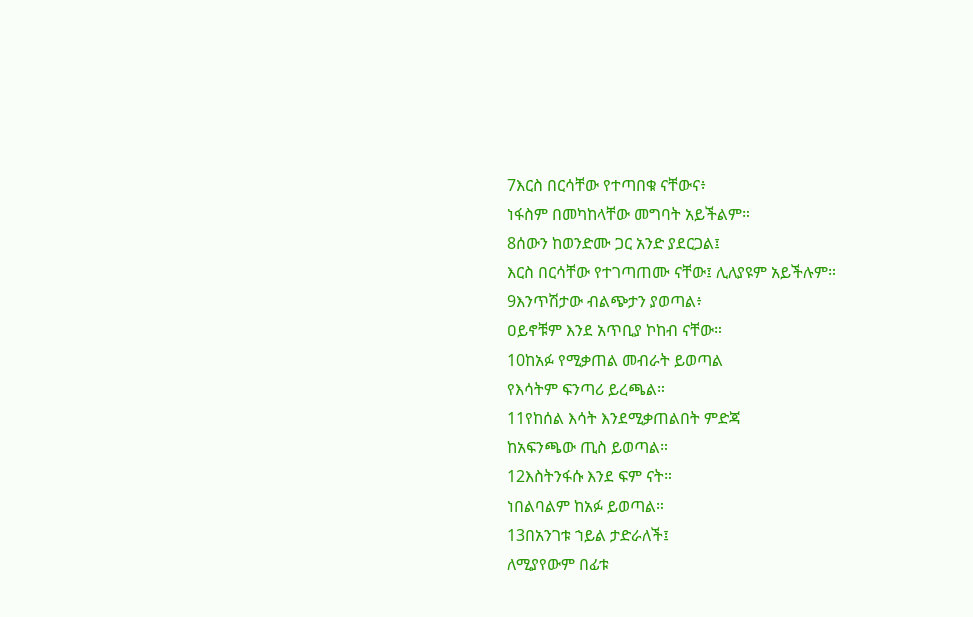7እርስ በርሳቸው የተጣበቁ ናቸውና፥
ነፋስም በመካከላቸው መግባት አይችልም።
8ሰውን ከወንድሙ ጋር አንድ ያደርጋል፤
እርስ በርሳቸው የተገጣጠሙ ናቸው፤ ሊለያዩም አይችሉም።
9እንጥሽታው ብልጭታን ያወጣል፥
ዐይኖቹም እንደ አጥቢያ ኮከብ ናቸው።
10ከአፉ የሚቃጠል መብራት ይወጣል
የእሳትም ፍንጣሪ ይረጫል።
11የከሰል እሳት እንደሚቃጠልበት ምድጃ
ከአፍንጫው ጢስ ይወጣል።
12እስትንፋሱ እንደ ፍም ናት።
ነበልባልም ከአፉ ይወጣል።
13በአንገቱ ኀይል ታድራለች፤
ለሚያየውም በፊቱ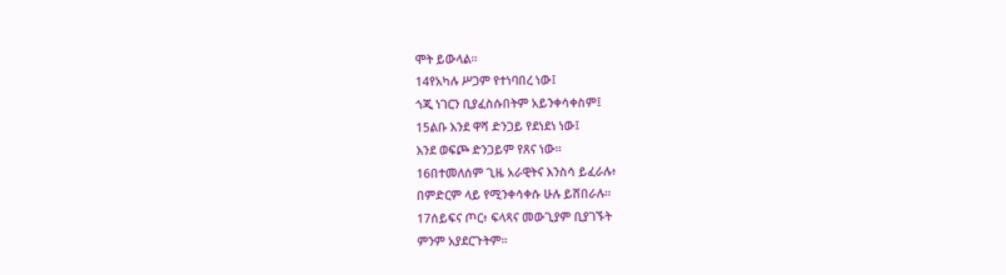ሞት ይውላል።
14የአካሉ ሥጋም የተነባበረ ነው፤
ጎጂ ነገርን ቢያፈስሱበትም አይንቀሳቀስም፤
15ልቡ እንደ ዋሻ ድንጋይ የደነደነ ነው፤
እንደ ወፍጮ ድንጋይም የጸና ነው።
16በተመለሰም ጊዜ አራዊትና እንስሳ ይፈራሉ፥
በምድርም ላይ የሚንቀሳቀሱ ሁሉ ይሸበራሉ።
17ሰይፍና ጦር፥ ፍላጻና መውጊያም ቢያገኙት
ምንም አያደርጉትም።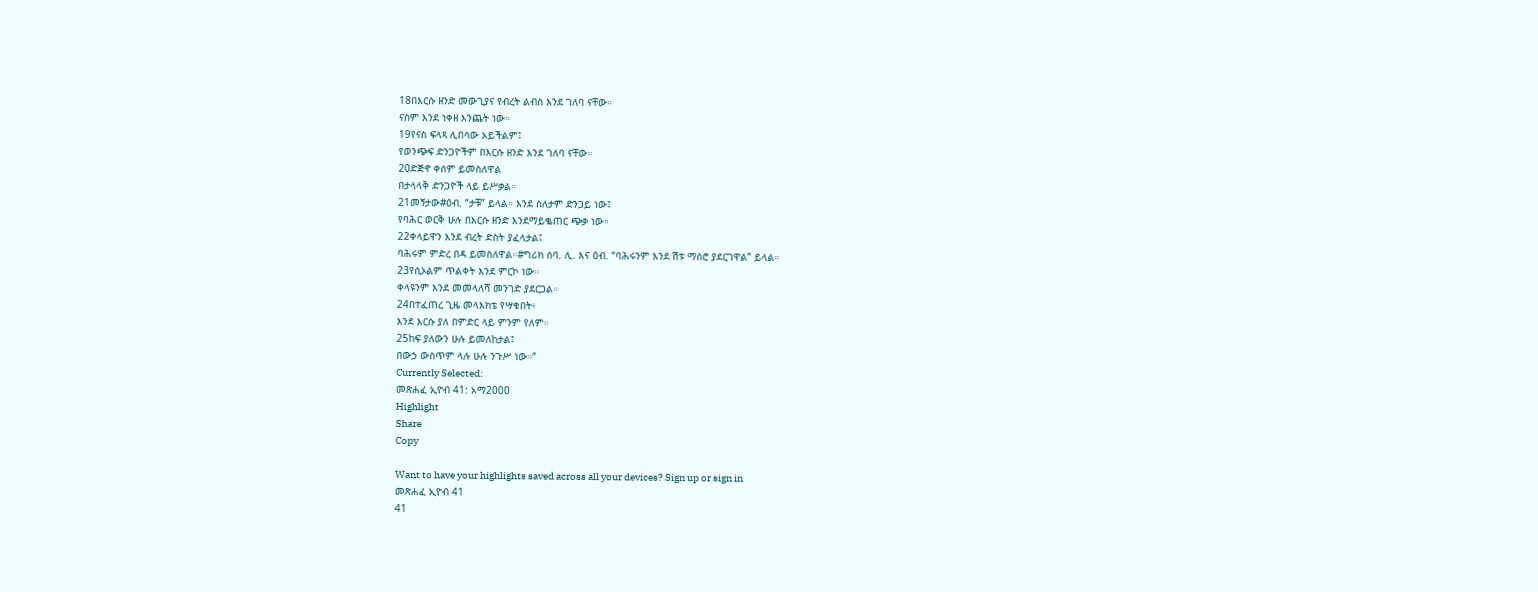18በእርሱ ዘንድ መውጊያና የብረት ልብስ እንደ ገለባ ናቸው።
ናስም እንደ ነቀዘ እንጨት ነው።
19የናስ ፍላጻ ሊበሳው አይችልም፤
የወንጭፍ ድንጋዮችም በእርሱ ዘንድ እንደ ገለባ ናቸው።
20ድጅኖ ቀሰም ይመስለዋል
በታላላቅ ድንጋዮች ላይ ይሥቃል።
21መኝታው#ዕብ. “ታቹ” ይላል። እንደ ስለታም ድንጋይ ነው፤
የባሕር ወርቅ ሁሉ በእርሱ ዘንድ እንደማይቈጠር ጭቃ ነው።
22ቀላይዋን እንደ ብረት ድስት ያፈላታል፤
ባሕሩም ምድረ በዳ ይመስለዋል።#ግሪክ ሰባ. ሊ. እና ዕብ. “ባሕሩንም እንደ ሽቱ ማሰሮ ያደርገዋል” ይላል።
23የሲኦልም ጥልቀት እንደ ምርኮ ነው።
ቀላዩንም እንደ መመላለሻ መንገድ ያደርጋል።
24በተፈጠረ ጊዜ መላእክቴ የሣቁበት፥
እንደ እርሱ ያለ በምድር ላይ ምንም የለም።
25ከፍ ያለውን ሁሉ ይመለከታል፤
በውኃ ውስጥም ላሉ ሁሉ ንጉሥ ነው።”
Currently Selected:
መጽሐፈ ኢዮብ 41: አማ2000
Highlight
Share
Copy

Want to have your highlights saved across all your devices? Sign up or sign in
መጽሐፈ ኢዮብ 41
41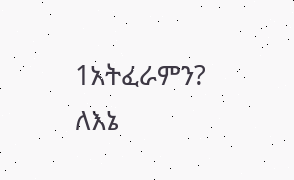1አትፈራምን? ለእኔ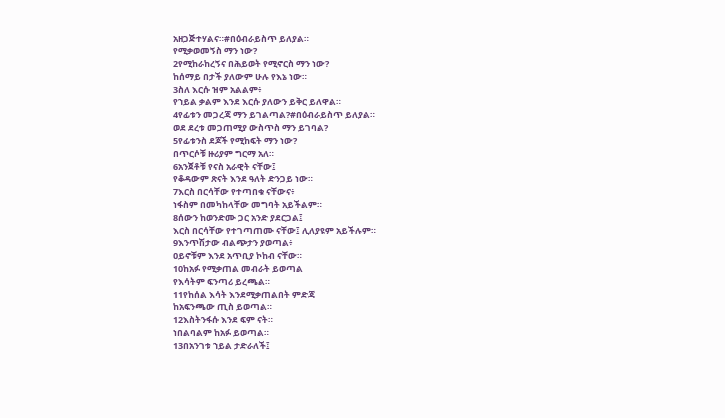አዘጋጅተሃልና።#በዕብራይስጥ ይለያል።
የሚቃወመኝስ ማን ነው?
2የሚከራከረኝና በሕይወት የሚኖርስ ማን ነው?
ከሰማይ በታች ያለውም ሁሉ የእኔ ነው።
3ስለ እርሱ ዝም አልልም፥
የኀይል ቃልም እንደ እርሱ ያለውን ይቅር ይለዋል።
4የፊቱን መጋረጃ ማን ይገልጣል?#በዕብራይስጥ ይለያል።
ወደ ደረቱ መጋጠሚያ ውስጥስ ማን ይገባል?
5የፊቱንስ ደጆች የሚከፍት ማን ነው?
በጥርሶቹ ዙሪያም ግርማ አለ።
6አንጀቶቹ የናስ አራዊት ናቸው፤
የቆዳውም ጽናት እንደ ዓለት ድንጋይ ነው።
7እርስ በርሳቸው የተጣበቁ ናቸውና፥
ነፋስም በመካከላቸው መግባት አይችልም።
8ሰውን ከወንድሙ ጋር አንድ ያደርጋል፤
እርስ በርሳቸው የተገጣጠሙ ናቸው፤ ሊለያዩም አይችሉም።
9እንጥሽታው ብልጭታን ያወጣል፥
ዐይኖቹም እንደ አጥቢያ ኮከብ ናቸው።
10ከአፉ የሚቃጠል መብራት ይወጣል
የእሳትም ፍንጣሪ ይረጫል።
11የከሰል እሳት እንደሚቃጠልበት ምድጃ
ከአፍንጫው ጢስ ይወጣል።
12እስትንፋሱ እንደ ፍም ናት።
ነበልባልም ከአፉ ይወጣል።
13በአንገቱ ኀይል ታድራለች፤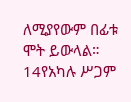ለሚያየውም በፊቱ ሞት ይውላል።
14የአካሉ ሥጋም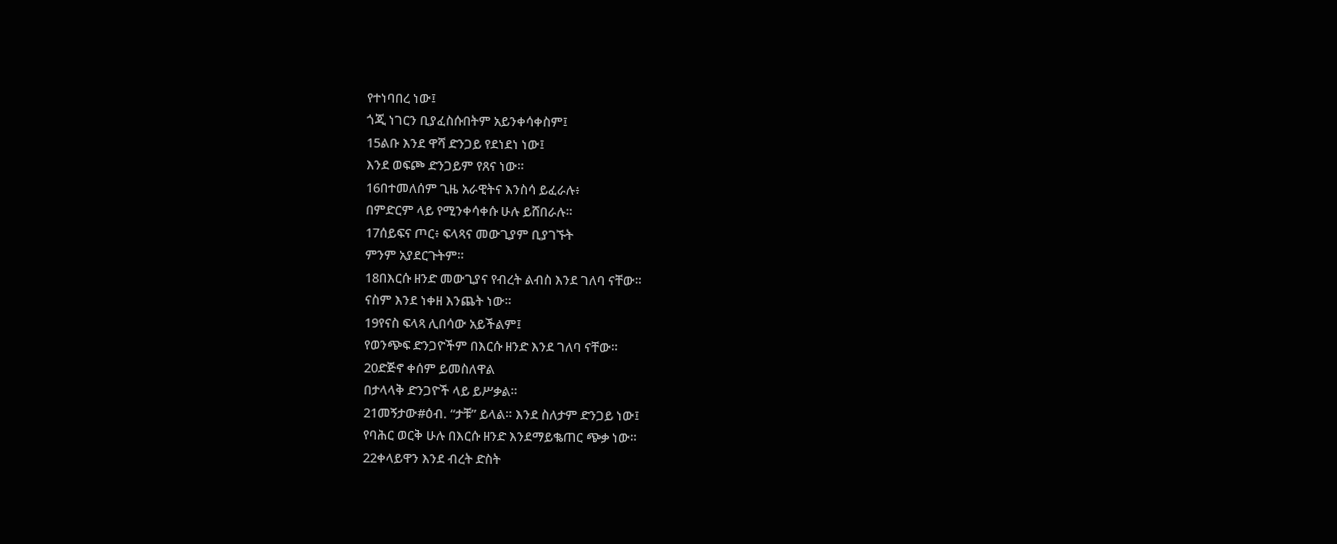የተነባበረ ነው፤
ጎጂ ነገርን ቢያፈስሱበትም አይንቀሳቀስም፤
15ልቡ እንደ ዋሻ ድንጋይ የደነደነ ነው፤
እንደ ወፍጮ ድንጋይም የጸና ነው።
16በተመለሰም ጊዜ አራዊትና እንስሳ ይፈራሉ፥
በምድርም ላይ የሚንቀሳቀሱ ሁሉ ይሸበራሉ።
17ሰይፍና ጦር፥ ፍላጻና መውጊያም ቢያገኙት
ምንም አያደርጉትም።
18በእርሱ ዘንድ መውጊያና የብረት ልብስ እንደ ገለባ ናቸው።
ናስም እንደ ነቀዘ እንጨት ነው።
19የናስ ፍላጻ ሊበሳው አይችልም፤
የወንጭፍ ድንጋዮችም በእርሱ ዘንድ እንደ ገለባ ናቸው።
20ድጅኖ ቀሰም ይመስለዋል
በታላላቅ ድንጋዮች ላይ ይሥቃል።
21መኝታው#ዕብ. “ታቹ” ይላል። እንደ ስለታም ድንጋይ ነው፤
የባሕር ወርቅ ሁሉ በእርሱ ዘንድ እንደማይቈጠር ጭቃ ነው።
22ቀላይዋን እንደ ብረት ድስት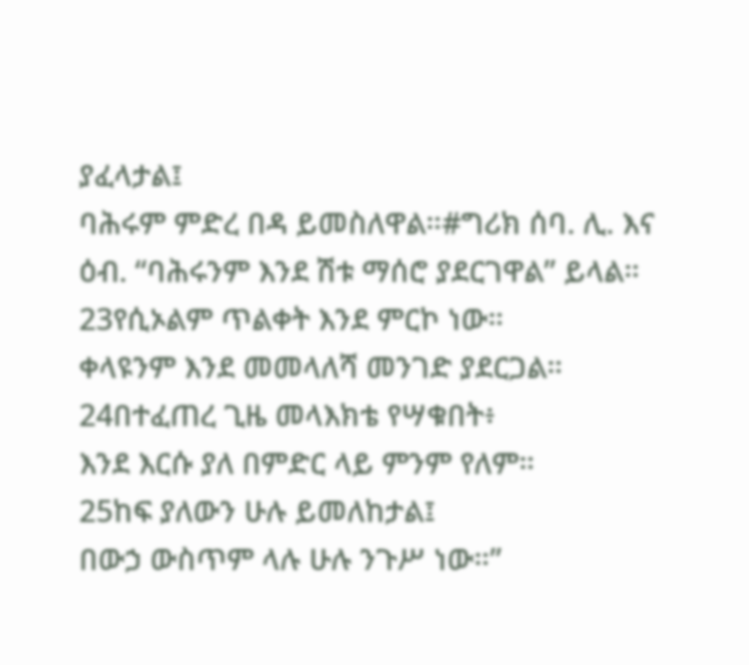ያፈላታል፤
ባሕሩም ምድረ በዳ ይመስለዋል።#ግሪክ ሰባ. ሊ. እና ዕብ. “ባሕሩንም እንደ ሽቱ ማሰሮ ያደርገዋል” ይላል።
23የሲኦልም ጥልቀት እንደ ምርኮ ነው።
ቀላዩንም እንደ መመላለሻ መንገድ ያደርጋል።
24በተፈጠረ ጊዜ መላእክቴ የሣቁበት፥
እንደ እርሱ ያለ በምድር ላይ ምንም የለም።
25ከፍ ያለውን ሁሉ ይመለከታል፤
በውኃ ውስጥም ላሉ ሁሉ ንጉሥ ነው።”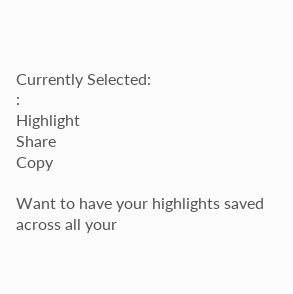Currently Selected:
:
Highlight
Share
Copy

Want to have your highlights saved across all your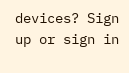devices? Sign up or sign in